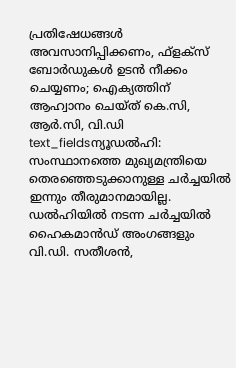പ്രതിഷേധങ്ങൾ അവസാനിപ്പിക്കണം, ഫ്ളക്സ് ബോർഡുകൾ ഉടൻ നീക്കം ചെയ്യണം; ഐക്യത്തിന് ആഹ്വാനം ചെയ്ത് കെ.സി, ആർ.സി, വി.ഡി
text_fieldsന്യൂഡൽഹി: സംസ്ഥാനത്തെ മുഖ്യമന്ത്രിയെ തെരഞ്ഞെടുക്കാനുള്ള ചർച്ചയിൽ ഇന്നും തീരുമാനമായില്ല. ഡൽഹിയിൽ നടന്ന ചർച്ചയിൽ ഹൈകമാൻഡ് അംഗങ്ങളും വി.ഡി. സതീശൻ,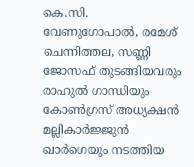കെ.സി. വേണുഗോപാൽ, രമേശ് ചെന്നിത്തല, സണ്ണി ജോസഫ് തുടങ്ങിയവരും രാഹുൽ ഗാന്ധിയും കോൺഗ്രസ് അധ്യക്ഷൻ മല്ലികാർജ്ജുൻ ഖാർഗെയും നടത്തിയ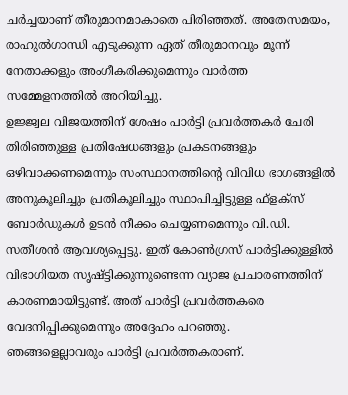ചർച്ചയാണ് തീരുമാനമാകാതെ പിരിഞ്ഞത്. അതേസമയം, രാഹുൽഗാന്ധി എടുക്കുന്ന ഏത് തീരുമാനവും മൂന്ന് നേതാക്കളും അംഗീകരിക്കുമെന്നും വാർത്ത സമ്മേളനത്തിൽ അറിയിച്ചു.
ഉജ്ജ്വല വിജയത്തിന് ശേഷം പാർട്ടി പ്രവർത്തകർ ചേരി തിരിഞ്ഞുള്ള പ്രതിഷേധങ്ങളും പ്രകടനങ്ങളും ഒഴിവാക്കണമെന്നും സംസ്ഥാനത്തിന്റെ വിവിധ ഭാഗങ്ങളിൽ അനുകൂലിച്ചും പ്രതികൂലിച്ചും സ്ഥാപിച്ചിട്ടുള്ള ഫ്ളക്സ് ബോർഡുകൾ ഉടൻ നീക്കം ചെയ്യണമെന്നും വി.ഡി. സതീശൻ ആവശ്യപ്പെട്ടു. ഇത് കോൺഗ്രസ് പാർട്ടിക്കുള്ളിൽ വിഭാഗിയത സൃഷ്ട്ടിക്കുന്നുണ്ടെന്ന വ്യാജ പ്രചാരണത്തിന് കാരണമായിട്ടുണ്ട്. അത് പാർട്ടി പ്രവർത്തകരെ വേദനിപ്പിക്കുമെന്നും അദ്ദേഹം പറഞ്ഞു.
ഞങ്ങളെല്ലാവരും പാർട്ടി പ്രവർത്തകരാണ്.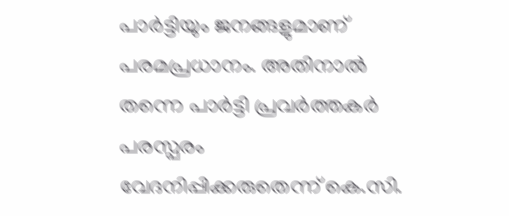പാർട്ടിയും ജനങ്ങളുമാണ് പരമപ്രധാനം. അതിനാൽ തന്നെ പാർട്ടി പ്രവർത്തകർ പരസ്പരം വേദനിപ്പിക്കരുതെന്ന് കെ.സി.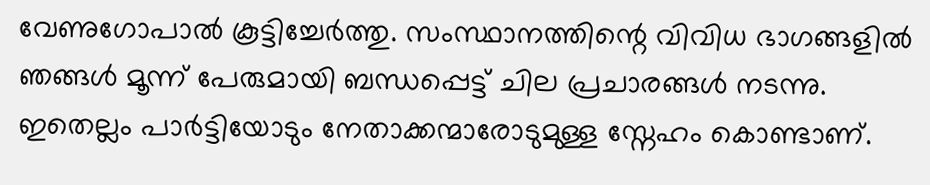വേണുഗോപാൽ കൂട്ടിച്ചേർത്തു. സംസ്ഥാനത്തിന്റെ വിവിധ ഭാഗങ്ങളിൽ ഞങ്ങൾ മൂന്ന് പേരുമായി ബന്ധപ്പെട്ട് ചില പ്രചാരങ്ങൾ നടന്നു. ഇതെല്ലം പാർട്ടിയോടും നേതാക്കന്മാരോടുമുള്ള സ്നേഹം കൊണ്ടാണ്.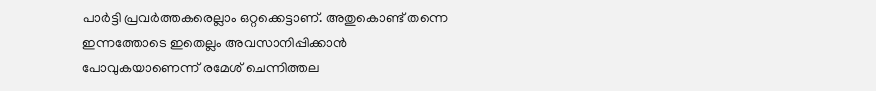പാർട്ടി പ്രവർത്തകരെല്ലാം ഒറ്റക്കെട്ടാണ്. അതുകൊണ്ട് തന്നെ ഇന്നത്തോടെ ഇതെല്ലം അവസാനിപ്പിക്കാൻ പോവുകയാണെന്ന് രമേശ് ചെന്നിത്തല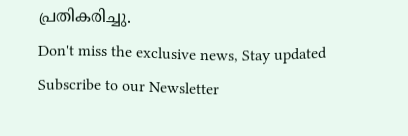പ്രതികരിച്ചു.
Don't miss the exclusive news, Stay updated
Subscribe to our Newsletter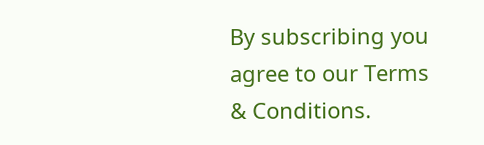By subscribing you agree to our Terms & Conditions.